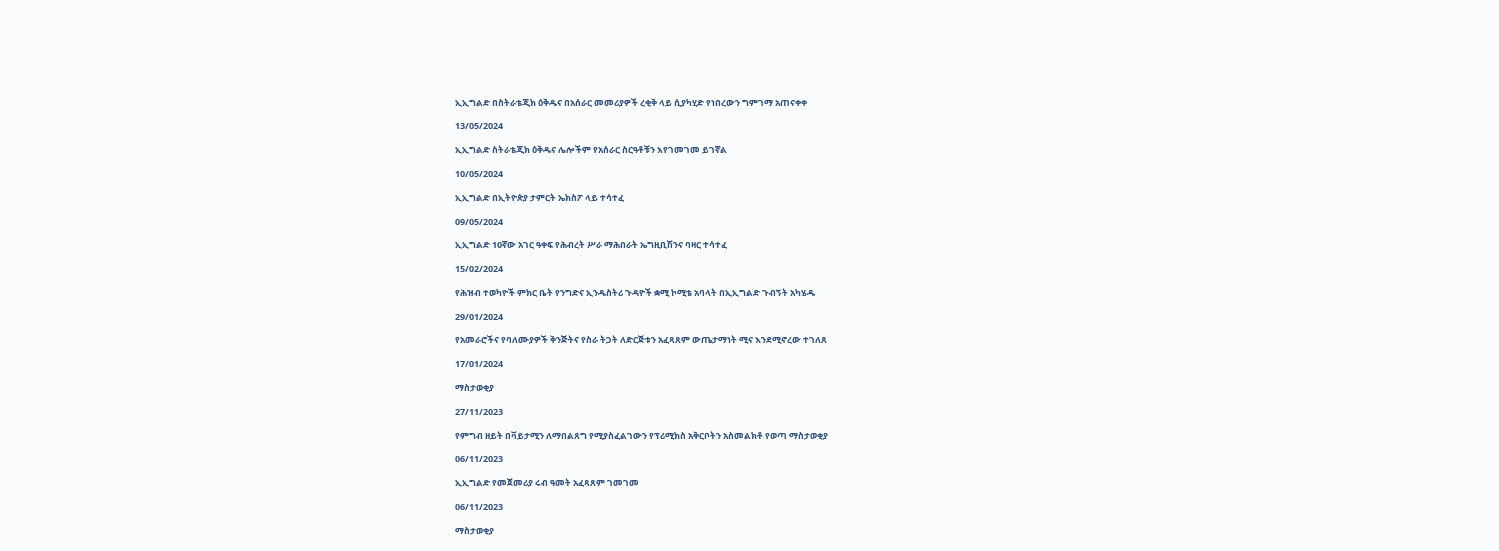ኢኢግልድ በስትራቴጂክ ዕቅዱና በአሰራር መመሪያዎች ረቂቅ ላይ ሲያካሂድ የነበረውን ግምገማ አጠናቀቀ

13/05/2024

ኢኢግልድ ስትራቴጂክ ዕቅዱና ሌሎችም የአሰራር ስርዓቶቹን እየገመገመ ይገኛል

10/05/2024

ኢኢግልድ በኢትዮጵያ ታምርት ኤክስፖ ላይ ተሳተፈ

09/05/2024

ኢኢግልድ 10ኛው አገር ዓቀፍ የሕብረት ሥራ ማሕበራት ኤግዚቢሽንና ባዛር ተሳተፈ

15/02/2024

የሕዝብ ተወካዮች ምክር ቤት የንግድና ኢንዱስትሪ ጉዳዮች ቋሚ ኮሚቴ አባላት በኢኢግልድ ጉብኝት አካሄዱ

29/01/2024

የአመራሮችና የባለሙያዎች ቅንጅትና የስራ ትጋት ለድርጅቱን አፈጻጸም ውጤታማነት ሚና እንደሚኖረው ተገለጸ

17/01/2024

ማስታወቂያ

27/11/2023

የምግብ ዘይት በቫይታሚን ለማበልጸግ የሚያስፈልገውን የፕሪሚክስ አቅርቦትን አስመልክቶ የወጣ ማስታወቂያ

06/11/2023

ኢኢግልድ የመጀመሪያ ሩብ ዓመት አፈጻጸም ገመገመ

06/11/2023

ማስታወቂያ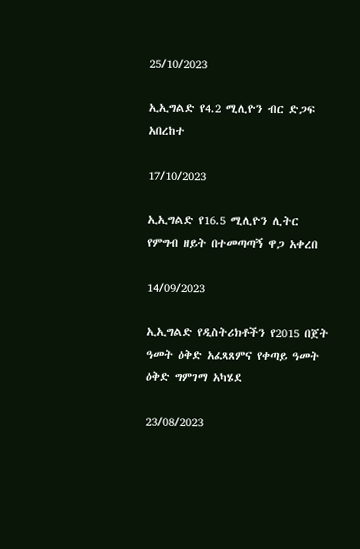25/10/2023

ኢኢግልድ የ4.2 ሚሊዮን ብር ድጋፍ አበረከተ

17/10/2023

ኢኢግልድ የ16.5 ሚሊዮን ሊትር የምግብ ዘይት በተመጣጣኝ ዋጋ አቀረበ

14/09/2023

ኢኢግልድ የዲስትሪክቶችን የ2015 በጀት ዓመት ዕቅድ አፈጻጸምና የቀጣይ ዓመት ዕቅድ ግምገማ አካሄደ

23/08/2023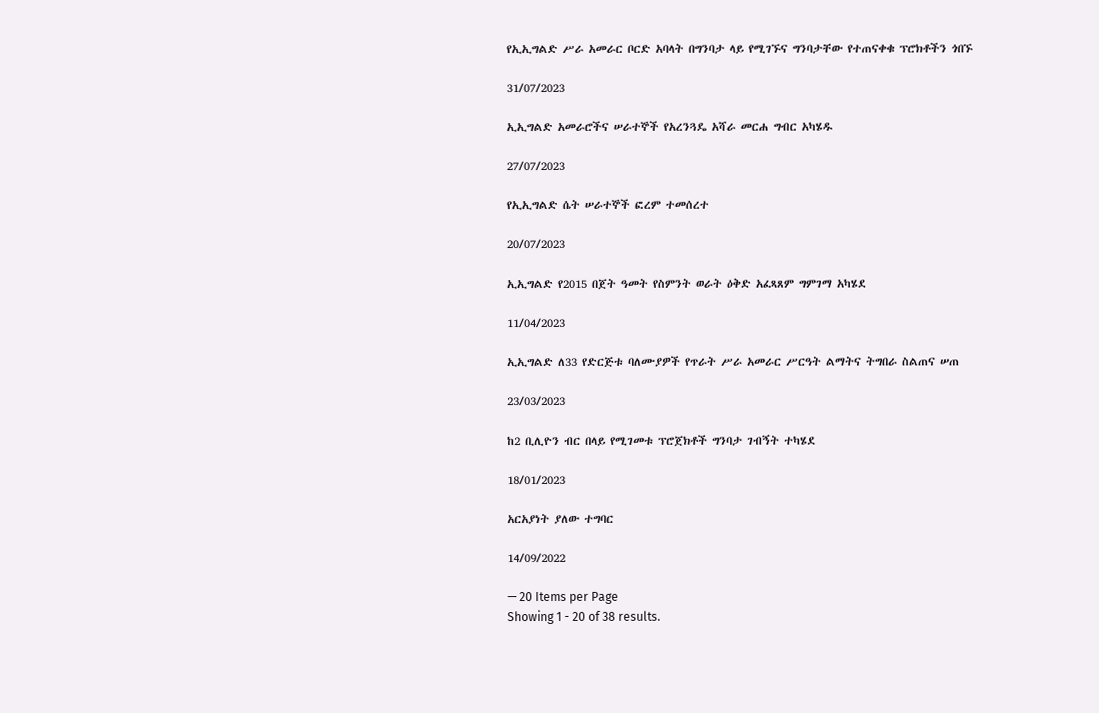የኢኢግልድ ሥራ አመራር ቦርድ አባላት በግንባታ ላይ የሚገኙና ግንባታቸው የተጠናቀቁ ፕሮክቶችን ጎበኙ

31/07/2023

ኢኢግልድ አመራሮችና ሠራተኞች የአረንጓዴ አሻራ መርሐ ግብር አካሄዱ

27/07/2023

የኢኢግልድ ሴት ሠራተኞች ፎረም ተመሰረተ

20/07/2023

ኢኢግልድ የ2015 በጀት ዓመት የስምንት ወራት ዕቅድ አፈጻጸም ግምገማ አካሄደ

11/04/2023

ኢኢግልድ ለ33 የድርጅቱ ባለሙያዎች የጥራት ሥራ አመራር ሥርዓት ልማትና ትግበራ ስልጠና ሠጠ

23/03/2023

ከ2 ቢሊዮን ብር በላይ የሚገመቱ ፕሮጀክቶች ግንባታ ገብኝት ተካሄደ

18/01/2023

አርአያነት ያለው ተግባር

14/09/2022

— 20 Items per Page
Showing 1 - 20 of 38 results.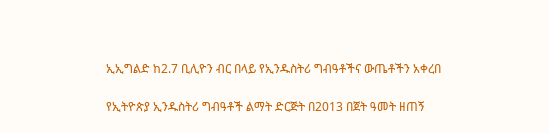ኢኢግልድ ከ2.7 ቢሊዮን ብር በላይ የኢንዱስትሪ ግብዓቶችና ውጤቶችን አቀረበ

የኢትዮጵያ ኢንዱስትሪ ግብዓቶች ልማት ድርጅት በ2013 በጀት ዓመት ዘጠኝ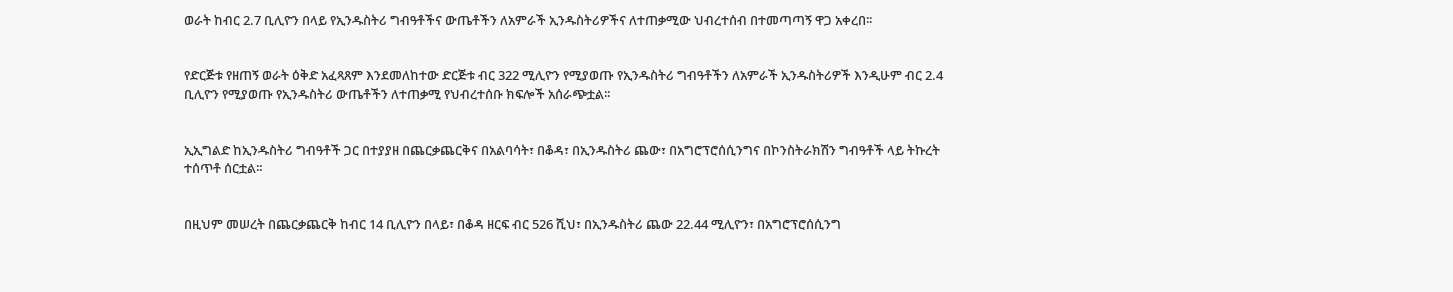ወራት ከብር 2.7 ቢሊዮን በላይ የኢንዱስትሪ ግብዓቶችና ውጤቶችን ለአምራች ኢንዱስትሪዎችና ለተጠቃሚው ህብረተሰብ በተመጣጣኝ ዋጋ አቀረበ፡፡


የድርጅቱ የዘጠኝ ወራት ዕቅድ አፈጻጸም እንደመለከተው ድርጅቱ ብር 322 ሚሊዮን የሚያወጡ የኢንዱስትሪ ግብዓቶችን ለአምራች ኢንዱስትሪዎች እንዲሁም ብር 2.4 ቢሊዮን የሚያወጡ የኢንዱስትሪ ውጤቶችን ለተጠቃሚ የህብረተሰቡ ክፍሎች አሰራጭቷል፡፡


ኢኢግልድ ከኢንዱስትሪ ግብዓቶች ጋር በተያያዘ በጨርቃጨርቅና በአልባሳት፣ በቆዳ፣ በኢንዱስትሪ ጨው፣ በአግሮፕሮሰሲንግና በኮንስትራክሽን ግብዓቶች ላይ ትኩረት ተሰጥቶ ሰርቷል፡፡


በዚህም መሠረት በጨርቃጨርቅ ከብር 14 ቢሊዮን በላይ፣ በቆዳ ዘርፍ ብር 526 ሺህ፣ በኢንዱስትሪ ጨው 22.44 ሚሊዮን፣ በአግሮፕሮሰሲንግ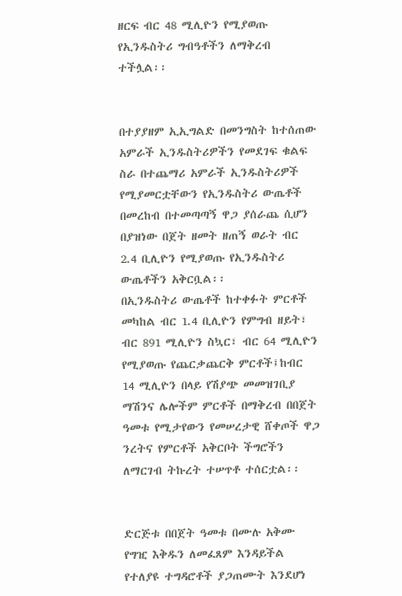ዘርፍ ብር 48 ሚሊዮን የሚያወጡ የኢንዱስትሪ ግብዓቶችን ለማቅረብ ተችሏል፡፡


በተያያዘም ኢኢግልድ በመንግስት ከተሰጠው አምራች ኢንዱስትሪዎችን የመደገፍ ቁልፍ ስራ በተጨማሪ አምራች ኢንዱስትሪዎች የሚያመርቷቸውን የኢንዱስትሪ ውጤቶች በመረከብ በተመጣጣኝ ዋጋ ያሰራጨ ሲሆን በያዝነው በጀት ዘመት ዘጠኝ ወራት ብር 2.4 ቢሊዮን የሚያወጡ የኢንዱስትሪ ውጤቶችን አቅርቧል፡፡
በኢንዱስትሪ ውጤቶች ከተቀፉት ምርቶች መካከል ብር 1.4 ቢሊዮን የምግብ ዘይት፣ ብር 891 ሚሊዮን ስኳር፣ ብር 64 ሚሊዮን የሚያወጡ የጨርቃጨርቅ ምርቶች፤ከብር 14 ሚሊዮን በላይ የሽያጭ መመዝገቢያ ማሽንና ሌሎችም ምርቶች በማቅረብ በበጀት ዓመቱ የሚታየውን የመሠረታዊ ሸቀጦች ዋጋ ንረትና የምርቶች አቅርቦት ችግሮችን ለማርገብ ትኩረት ተሠጥቶ ተሰርቷል፡፡


ድርጅቱ በበጀት ዓመቱ በሙሉ አቅሙ የግዢ እቅዱን ለመፈጸም እንዳይችል የተለያዩ ተግዳሮቶች ያጋጠሙት እንደሆነ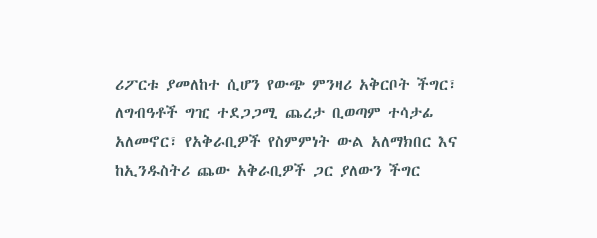ሪፖርቱ ያመለከተ ሲሆን የውጭ ምንዛሪ አቅርቦት ችግር፣ ለግብዓቶች ግዢ ተደጋጋሚ ጨረታ ቢወጣም ተሳታፊ አለመኖር፣ የአቅራቢዎች የስምምነት ውል አለማክበር እና ከኢንዱስትሪ ጨው አቅራቢዎች ጋር ያለውን ችግር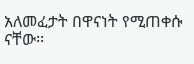አለመፈታት በዋናነት የሚጠቀሱ ናቸው፡፡